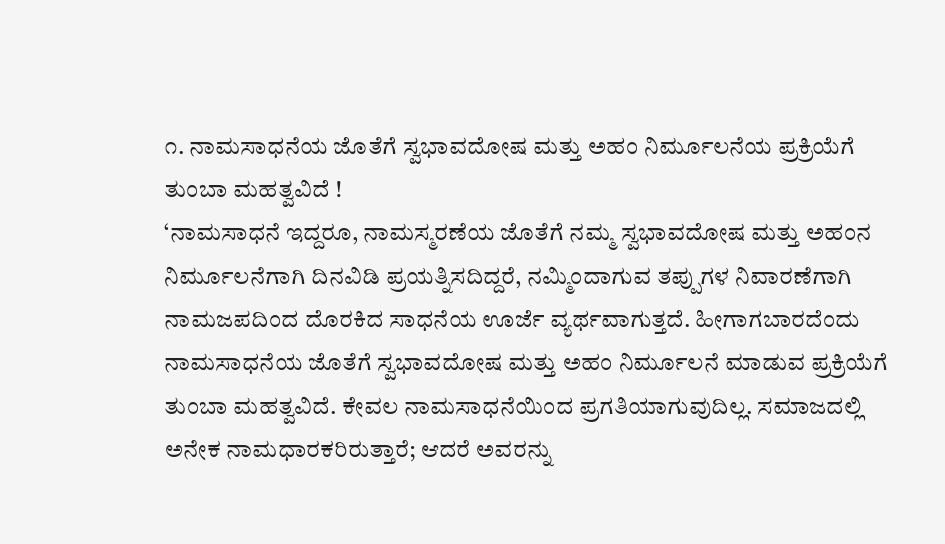೧. ನಾಮಸಾಧನೆಯ ಜೊತೆಗೆ ಸ್ವಭಾವದೋಷ ಮತ್ತು ಅಹಂ ನಿರ್ಮೂಲನೆಯ ಪ್ರಕ್ರಿಯೆಗೆ ತುಂಬಾ ಮಹತ್ವವಿದೆ !
‘ನಾಮಸಾಧನೆ ಇದ್ದರೂ, ನಾಮಸ್ಮರಣೆಯ ಜೊತೆಗೆ ನಮ್ಮ ಸ್ವಭಾವದೋಷ ಮತ್ತು ಅಹಂನ ನಿರ್ಮೂಲನೆಗಾಗಿ ದಿನವಿಡಿ ಪ್ರಯತ್ನಿಸದಿದ್ದರೆ, ನಮ್ಮಿಂದಾಗುವ ತಪ್ಪುಗಳ ನಿವಾರಣೆಗಾಗಿ ನಾಮಜಪದಿಂದ ದೊರಕಿದ ಸಾಧನೆಯ ಊರ್ಜೆ ವ್ಯರ್ಥವಾಗುತ್ತದೆ. ಹೀಗಾಗಬಾರದೆಂದು ನಾಮಸಾಧನೆಯ ಜೊತೆಗೆ ಸ್ವಭಾವದೋಷ ಮತ್ತು ಅಹಂ ನಿರ್ಮೂಲನೆ ಮಾಡುವ ಪ್ರಕ್ರಿಯೆಗೆ ತುಂಬಾ ಮಹತ್ವವಿದೆ. ಕೇವಲ ನಾಮಸಾಧನೆಯಿಂದ ಪ್ರಗತಿಯಾಗುವುದಿಲ್ಲ. ಸಮಾಜದಲ್ಲಿ ಅನೇಕ ನಾಮಧಾರಕರಿರುತ್ತಾರೆ; ಆದರೆ ಅವರನ್ನು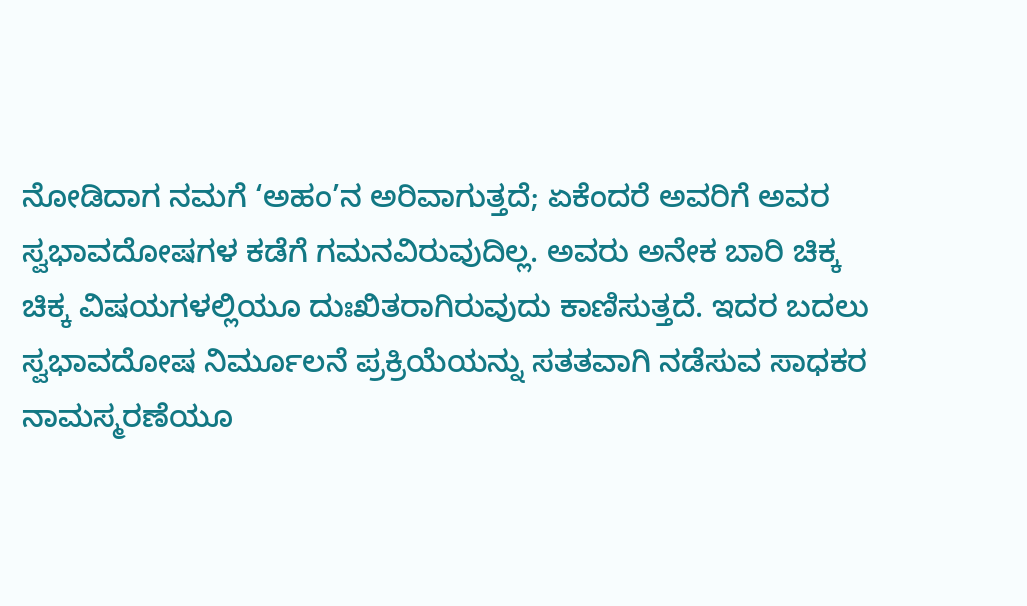ನೋಡಿದಾಗ ನಮಗೆ ‘ಅಹಂ’ನ ಅರಿವಾಗುತ್ತದೆ; ಏಕೆಂದರೆ ಅವರಿಗೆ ಅವರ ಸ್ವಭಾವದೋಷಗಳ ಕಡೆಗೆ ಗಮನವಿರುವುದಿಲ್ಲ. ಅವರು ಅನೇಕ ಬಾರಿ ಚಿಕ್ಕ ಚಿಕ್ಕ ವಿಷಯಗಳಲ್ಲಿಯೂ ದುಃಖಿತರಾಗಿರುವುದು ಕಾಣಿಸುತ್ತದೆ. ಇದರ ಬದಲು ಸ್ವಭಾವದೋಷ ನಿರ್ಮೂಲನೆ ಪ್ರಕ್ರಿಯೆಯನ್ನು ಸತತವಾಗಿ ನಡೆಸುವ ಸಾಧಕರ ನಾಮಸ್ಮರಣೆಯೂ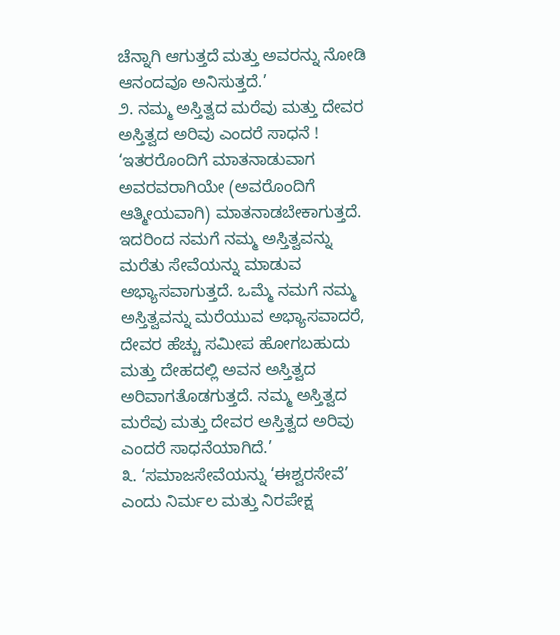ಚೆನ್ನಾಗಿ ಆಗುತ್ತದೆ ಮತ್ತು ಅವರನ್ನು ನೋಡಿ ಆನಂದವೂ ಅನಿಸುತ್ತದೆ.’
೨. ನಮ್ಮ ಅಸ್ತಿತ್ವದ ಮರೆವು ಮತ್ತು ದೇವರ ಅಸ್ತಿತ್ವದ ಅರಿವು ಎಂದರೆ ಸಾಧನೆ !
‘ಇತರರೊಂದಿಗೆ ಮಾತನಾಡುವಾಗ ಅವರವರಾಗಿಯೇ (ಅವರೊಂದಿಗೆ ಆತ್ಮೀಯವಾಗಿ) ಮಾತನಾಡಬೇಕಾಗುತ್ತದೆ. ಇದರಿಂದ ನಮಗೆ ನಮ್ಮ ಅಸ್ತಿತ್ವವನ್ನು ಮರೆತು ಸೇವೆಯನ್ನು ಮಾಡುವ ಅಭ್ಯಾಸವಾಗುತ್ತದೆ. ಒಮ್ಮೆ ನಮಗೆ ನಮ್ಮ ಅಸ್ತಿತ್ವವನ್ನು ಮರೆಯುವ ಅಭ್ಯಾಸವಾದರೆ, ದೇವರ ಹೆಚ್ಚು ಸಮೀಪ ಹೋಗಬಹುದು ಮತ್ತು ದೇಹದಲ್ಲಿ ಅವನ ಅಸ್ತಿತ್ವದ ಅರಿವಾಗತೊಡಗುತ್ತದೆ. ನಮ್ಮ ಅಸ್ತಿತ್ವದ ಮರೆವು ಮತ್ತು ದೇವರ ಅಸ್ತಿತ್ವದ ಅರಿವು ಎಂದರೆ ಸಾಧನೆಯಾಗಿದೆ.’
೩. ‘ಸಮಾಜಸೇವೆಯನ್ನು ‘ಈಶ್ವರಸೇವೆ’ ಎಂದು ನಿರ್ಮಲ ಮತ್ತು ನಿರಪೇಕ್ಷ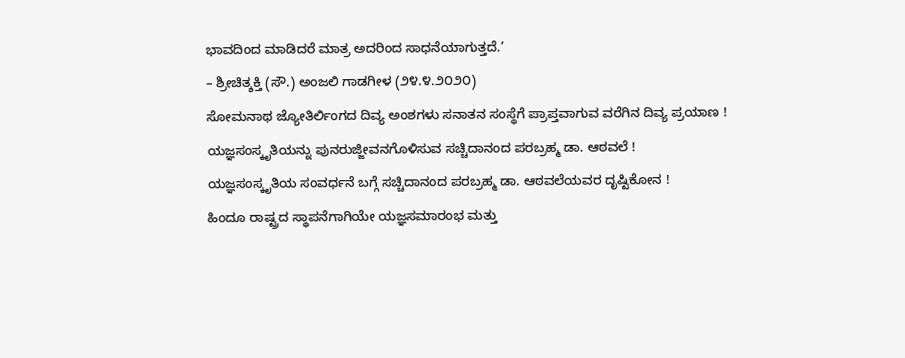ಭಾವದಿಂದ ಮಾಡಿದರೆ ಮಾತ್ರ ಅದರಿಂದ ಸಾಧನೆಯಾಗುತ್ತದೆ.’
– ಶ್ರೀಚಿತ್ಶಕ್ತಿ (ಸೌ.) ಅಂಜಲಿ ಗಾಡಗೀಳ (೨೪.೪.೨೦೨೦)
ಸೋಮನಾಥ ಜ್ಯೋತಿರ್ಲಿಂಗದ ದಿವ್ಯ ಅಂಶಗಳು ಸನಾತನ ಸಂಸ್ಥೆಗೆ ಪ್ರಾಪ್ತವಾಗುವ ವರೆಗಿನ ದಿವ್ಯ ಪ್ರಯಾಣ !
ಯಜ್ಞಸಂಸ್ಕೃತಿಯನ್ನು ಪುನರುಜ್ಜೀವನಗೊಳಿಸುವ ಸಚ್ಚಿದಾನಂದ ಪರಬ್ರಹ್ಮ ಡಾ. ಆಠವಲೆ !
ಯಜ್ಞಸಂಸ್ಕೃತಿಯ ಸಂವರ್ಧನೆ ಬಗ್ಗೆ ಸಚ್ಚಿದಾನಂದ ಪರಬ್ರಹ್ಮ ಡಾ. ಆಠವಲೆಯವರ ದೃಷ್ಟಿಕೋನ !
ಹಿಂದೂ ರಾಷ್ಟ್ರದ ಸ್ಥಾಪನೆಗಾಗಿಯೇ ಯಜ್ಞಸಮಾರಂಭ ಮತ್ತು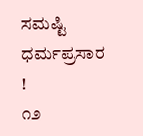ಸಮಷ್ಟಿ ಧರ್ಮಪ್ರಸಾರ !
೧೨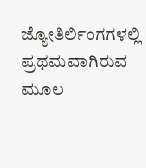ಜ್ಯೋತಿರ್ಲಿಂಗಗಳಲ್ಲಿ ಪ್ರಥಮವಾಗಿರುವ ಮೂಲ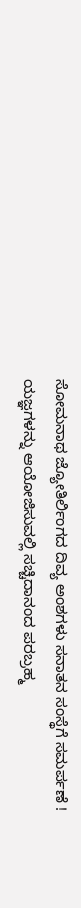ಸೋಮನಾಥ ಜ್ಯೋತಿರ್ಲಿಂಗದ ದಿವ್ಯ ಅಂಶಗಳು ಸನಾತನ ಸಂಸ್ಥೆಗೆ ಸಮರ್ಪಣೆ !
ಯಜ್ಞಗಳನ್ನು ಆಯೋಜಿಸುವಲ್ಲಿ ಸಚ್ಚಿದಾನಂದ ಪರಬ್ರಹ್ಮ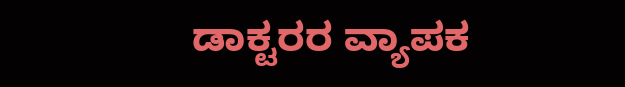ಡಾಕ್ಟರರ ವ್ಯಾಪಕ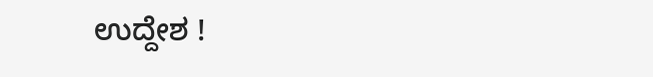ಉದ್ದೇಶ !